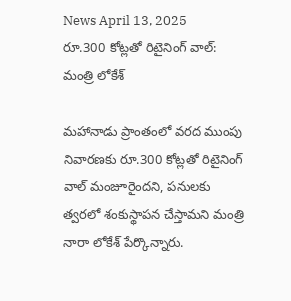News April 13, 2025
రూ.300 కోట్లతో రిటైనింగ్ వాల్: మంత్రి లోకేశ్

మహానాడు ప్రాంతంలో వరద ముంపు నివారణకు రూ.300 కోట్లతో రిటైనింగ్ వాల్ మంజూరైందని, పనులకు త్వరలో శంకుస్థాపన చేస్తామని మంత్రి నారా లోకేశ్ పేర్కొన్నారు.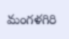మంగళగిరి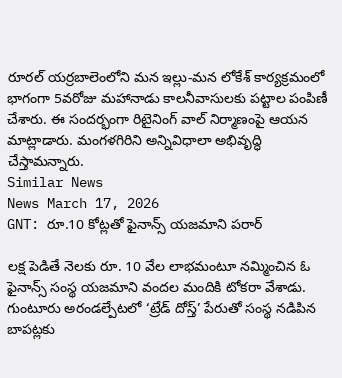రూరల్ యర్రబాలెంలోని మన ఇల్లు-మన లోకేశ్ కార్యక్రమంలో భాగంగా 5వరోజు మహానాడు కాలనీవాసులకు పట్టాల పంపిణీ చేశారు. ఈ సందర్భంగా రిటైనింగ్ వాల్ నిర్మాణంపై ఆయన మాట్లాడారు. మంగళగిరిని అన్నివిధాలా అభివృద్ధి చేస్తామన్నారు.
Similar News
News March 17, 2026
GNT: రూ.10 కోట్లతో ఫైనాన్స్ యజమాని పరార్

లక్ష పెడితే నెలకు రూ. 10 వేల లాభమంటూ నమ్మించిన ఓ ఫైనాన్స్ సంస్థ యజమాని వందల మందికి టోకరా వేశాడు. గుంటూరు అరండల్పేటలో ‘ట్రేడ్ దోస్త్’ పేరుతో సంస్థ నడిపిన బాపట్లకు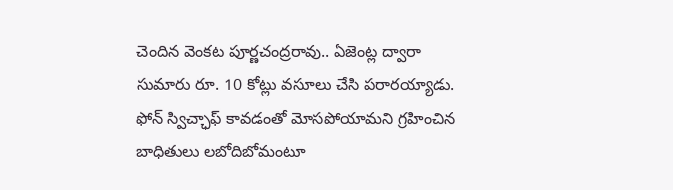చెందిన వెంకట పూర్ణచంద్రరావు.. ఏజెంట్ల ద్వారా సుమారు రూ. 10 కోట్లు వసూలు చేసి పరారయ్యాడు. ఫోన్ స్విచ్ఛాఫ్ కావడంతో మోసపోయామని గ్రహించిన బాధితులు లబోదిబోమంటూ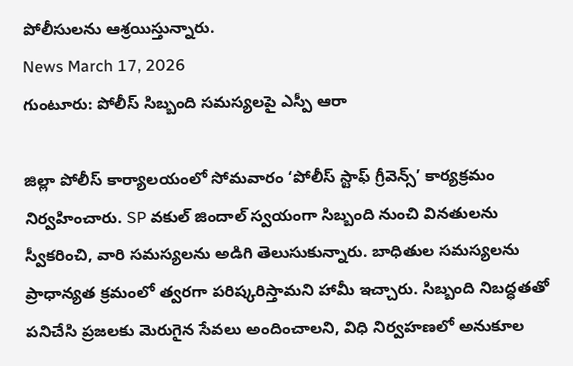పోలీసులను ఆశ్రయిస్తున్నారు.
News March 17, 2026
గుంటూరు: పోలీస్ సిబ్బంది సమస్యలపై ఎస్పీ ఆరా

జిల్లా పోలీస్ కార్యాలయంలో సోమవారం ‘పోలీస్ స్టాఫ్ గ్రీవెన్స్’ కార్యక్రమం నిర్వహించారు. SP వకుల్ జిందాల్ స్వయంగా సిబ్బంది నుంచి వినతులను స్వీకరించి, వారి సమస్యలను అడిగి తెలుసుకున్నారు. బాధితుల సమస్యలను ప్రాధాన్యత క్రమంలో త్వరగా పరిష్కరిస్తామని హామీ ఇచ్చారు. సిబ్బంది నిబద్ధతతో పనిచేసి ప్రజలకు మెరుగైన సేవలు అందించాలని, విధి నిర్వహణలో అనుకూల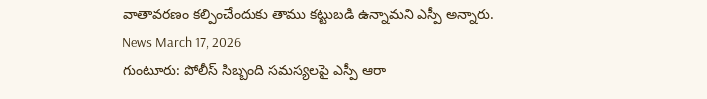వాతావరణం కల్పించేందుకు తాము కట్టుబడి ఉన్నామని ఎస్పీ అన్నారు.
News March 17, 2026
గుంటూరు: పోలీస్ సిబ్బంది సమస్యలపై ఎస్పీ ఆరా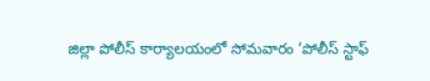జిల్లా పోలీస్ కార్యాలయంలో సోమవారం ‘పోలీస్ స్టాఫ్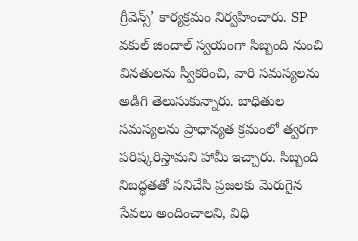గ్రీవెన్స్’ కార్యక్రమం నిర్వహించారు. SP వకుల్ జిందాల్ స్వయంగా సిబ్బంది నుంచి వినతులను స్వీకరించి, వారి సమస్యలను అడిగి తెలుసుకున్నారు. బాధితుల సమస్యలను ప్రాధాన్యత క్రమంలో త్వరగా పరిష్కరిస్తామని హామీ ఇచ్చారు. సిబ్బంది నిబద్ధతతో పనిచేసి ప్రజలకు మెరుగైన సేవలు అందించాలని, విధి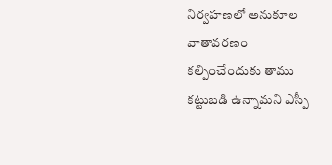నిర్వహణలో అనుకూల వాతావరణం కల్పించేందుకు తాము కట్టుబడి ఉన్నామని ఎస్పీ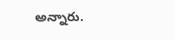అన్నారు.